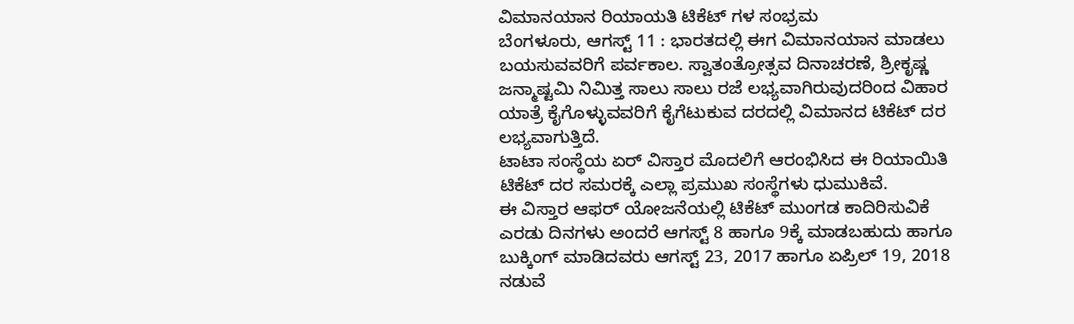ವಿಮಾನಯಾನ ರಿಯಾಯತಿ ಟಿಕೆಟ್ ಗಳ ಸಂಭ್ರಮ
ಬೆಂಗಳೂರು, ಆಗಸ್ಟ್ 11 : ಭಾರತದಲ್ಲಿ ಈಗ ವಿಮಾನಯಾನ ಮಾಡಲು ಬಯಸುವವರಿಗೆ ಪರ್ವಕಾಲ. ಸ್ವಾತಂತ್ರೋತ್ಸವ ದಿನಾಚರಣೆ, ಶ್ರೀಕೃಷ್ಣ ಜನ್ಮಾಷ್ಟಮಿ ನಿಮಿತ್ತ ಸಾಲು ಸಾಲು ರಜೆ ಲಭ್ಯವಾಗಿರುವುದರಿಂದ ವಿಹಾರ ಯಾತ್ರೆ ಕೈಗೊಳ್ಳುವವರಿಗೆ ಕೈಗೆಟುಕುವ ದರದಲ್ಲಿ ವಿಮಾನದ ಟಿಕೆಟ್ ದರ ಲಭ್ಯವಾಗುತ್ತಿದೆ.
ಟಾಟಾ ಸಂಸ್ಥೆಯ ಏರ್ ವಿಸ್ತಾರ ಮೊದಲಿಗೆ ಆರಂಭಿಸಿದ ಈ ರಿಯಾಯಿತಿ ಟಿಕೆಟ್ ದರ ಸಮರಕ್ಕೆ ಎಲ್ಲಾ ಪ್ರಮುಖ ಸಂಸ್ಥೆಗಳು ಧುಮುಕಿವೆ.
ಈ ವಿಸ್ತಾರ ಆಫರ್ ಯೋಜನೆಯಲ್ಲಿ ಟಿಕೆಟ್ ಮುಂಗಡ ಕಾದಿರಿಸುವಿಕೆ ಎರಡು ದಿನಗಳು ಅಂದರೆ ಆಗಸ್ಟ್ 8 ಹಾಗೂ 9ಕ್ಕೆ ಮಾಡಬಹುದು ಹಾಗೂ ಬುಕ್ಕಿಂಗ್ ಮಾಡಿದವರು ಆಗಸ್ಟ್ 23, 2017 ಹಾಗೂ ಏಪ್ರಿಲ್ 19, 2018 ನಡುವೆ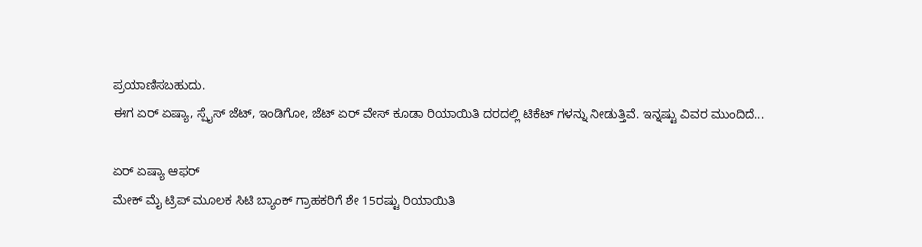ಪ್ರಯಾಣಿಸಬಹುದು.
ಈಗ ಏರ್ ಏಷ್ಯಾ, ಸ್ಪೈಸ್ ಜೆಟ್, ಇಂಡಿಗೋ, ಜೆಟ್ ಏರ್ ವೇಸ್ ಕೂಡಾ ರಿಯಾಯಿತಿ ದರದಲ್ಲಿ ಟಿಕೆಟ್ ಗಳನ್ನು ನೀಡುತ್ತಿವೆ. ಇನ್ನಷ್ಟು ವಿವರ ಮುಂದಿದೆ...

ಏರ್ ಏಷ್ಯಾ ಆಫರ್
ಮೇಕ್ ಮೈ ಟ್ರಿಪ್ ಮೂಲಕ ಸಿಟಿ ಬ್ಯಾಂಕ್ ಗ್ರಾಹಕರಿಗೆ ಶೇ 15ರಷ್ಟು ರಿಯಾಯಿತಿ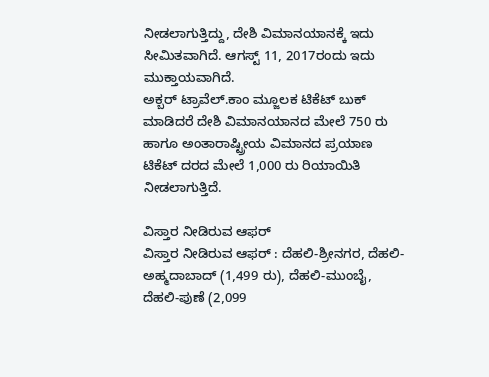ನೀಡಲಾಗುತ್ತಿದ್ದು, ದೇಶಿ ವಿಮಾನಯಾನಕ್ಕೆ ಇದು ಸೀಮಿತವಾಗಿದೆ. ಆಗಸ್ಟ್ 11, 2017ರಂದು ಇದು ಮುಕ್ತಾಯವಾಗಿದೆ.
ಅಕ್ಬರ್ ಟ್ರಾವೆಲ್.ಕಾಂ ಮ್ಜೂಲಕ ಟಿಕೆಟ್ ಬುಕ್ ಮಾಡಿದರೆ ದೇಶಿ ವಿಮಾನಯಾನದ ಮೇಲೆ 750 ರು ಹಾಗೂ ಅಂತಾರಾಷ್ಟ್ರೀಯ ವಿಮಾನದ ಪ್ರಯಾಣ ಟಿಕೆಟ್ ದರದ ಮೇಲೆ 1,000 ರು ರಿಯಾಯಿತಿ ನೀಡಲಾಗುತ್ತಿದೆ.

ವಿಸ್ತಾರ ನೀಡಿರುವ ಆಫರ್
ವಿಸ್ತಾರ ನೀಡಿರುವ ಆಫರ್ : ದೆಹಲಿ-ಶ್ರೀನಗರ, ದೆಹಲಿ-ಅಹ್ಮದಾಬಾದ್ (1,499 ರು), ದೆಹಲಿ-ಮುಂಬೈ, ದೆಹಲಿ-ಪುಣೆ (2,099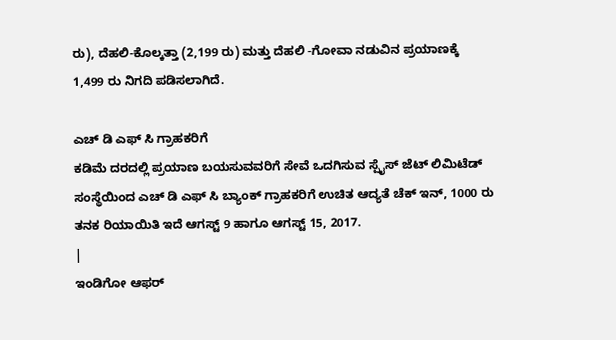ರು), ದೆಹಲಿ-ಕೊಲ್ಕತ್ತಾ (2,199 ರು) ಮತ್ತು ದೆಹಲಿ -ಗೋವಾ ನಡುವಿನ ಪ್ರಯಾಣಕ್ಕೆ 1,499 ರು ನಿಗದಿ ಪಡಿಸಲಾಗಿದೆ.

ಎಚ್ ಡಿ ಎಫ್ ಸಿ ಗ್ರಾಹಕರಿಗೆ
ಕಡಿಮೆ ದರದಲ್ಲಿ ಪ್ರಯಾಣ ಬಯಸುವವರಿಗೆ ಸೇವೆ ಒದಗಿಸುವ ಸ್ಪೈಸ್ ಜೆಟ್ ಲಿಮಿಟೆಡ್ ಸಂಸ್ಥೆಯಿಂದ ಎಚ್ ಡಿ ಎಫ್ ಸಿ ಬ್ಯಾಂಕ್ ಗ್ರಾಹಕರಿಗೆ ಉಚಿತ ಆದ್ಯತೆ ಚೆಕ್ ಇನ್, 1000 ರು ತನಕ ರಿಯಾಯಿತಿ ಇದೆ ಆಗಸ್ಟ್ 9 ಹಾಗೂ ಆಗಸ್ಟ್ 15, 2017.
|
ಇಂಡಿಗೋ ಆಫರ್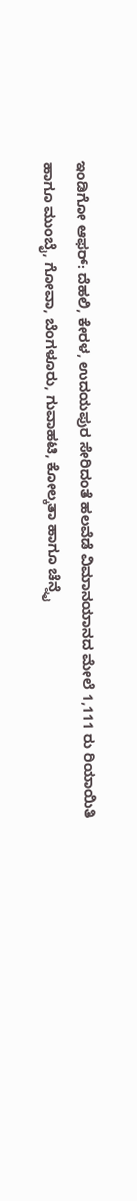ಇಂಡಿಗೋ ಆಫರ್: ದೆಹಲಿ, ಕೇರಳ, ಉದಯಪುರ ಸೇರಿದಂತೆ ಹಲವೆಡೆ ವಿಮಾನಯಾನದ ಮೇಲೆ 1,111 ರು ರಿಯಾಯಿತಿ ಹಾಗೂ ಮುಂಬೈ, ಗೋವಾ, ಬೆಂಗಳೂರು, ಗುವಾಹಟಿ, ಕೋಲ್ಕತಾ ಹಾಗೂ ಚೆನ್ನೈ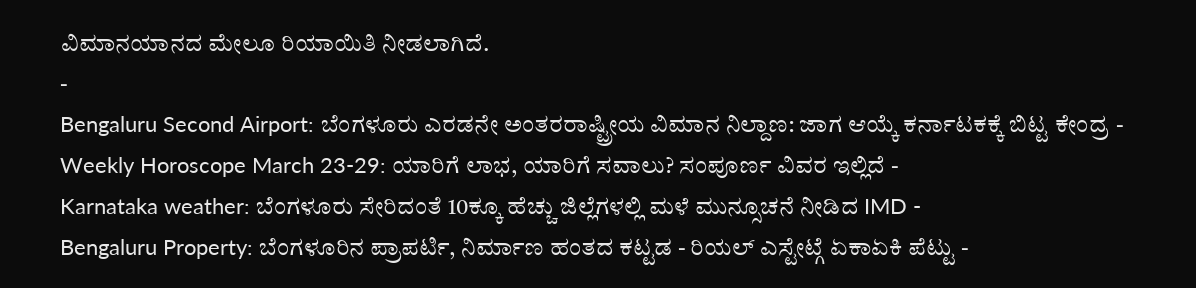ವಿಮಾನಯಾನದ ಮೇಲೂ ರಿಯಾಯಿತಿ ನೀಡಲಾಗಿದೆ.
-
Bengaluru Second Airport: ಬೆಂಗಳೂರು ಎರಡನೇ ಅಂತರರಾಷ್ಟ್ರೀಯ ವಿಮಾನ ನಿಲ್ದಾಣ: ಜಾಗ ಆಯ್ಕೆ ಕರ್ನಾಟಕಕ್ಕೆ ಬಿಟ್ಟ ಕೇಂದ್ರ -
Weekly Horoscope March 23-29: ಯಾರಿಗೆ ಲಾಭ, ಯಾರಿಗೆ ಸವಾಲು? ಸಂಪೂರ್ಣ ವಿವರ ಇಲ್ಲಿದೆ -
Karnataka weather: ಬೆಂಗಳೂರು ಸೇರಿದಂತೆ 10ಕ್ಕೂ ಹೆಚ್ಚು ಜಿಲ್ಲೆಗಳಲ್ಲಿ ಮಳೆ ಮುನ್ಸೂಚನೆ ನೀಡಿದ IMD -
Bengaluru Property: ಬೆಂಗಳೂರಿನ ಪ್ರಾಪರ್ಟಿ, ನಿರ್ಮಾಣ ಹಂತದ ಕಟ್ಟಡ - ರಿಯಲ್ ಎಸ್ಟೇಟ್ಗೆ ಏಕಾಏಕಿ ಪೆಟ್ಟು -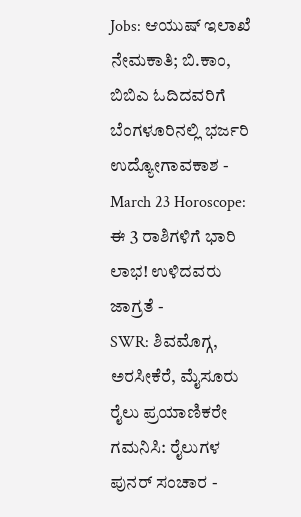Jobs: ಆಯುಷ್ ಇಲಾಖೆ ನೇಮಕಾತಿ; ಬಿ.ಕಾಂ, ಬಿಬಿಎ ಓದಿದವರಿಗೆ ಬೆಂಗಳೂರಿನಲ್ಲಿ ಭರ್ಜರಿ ಉದ್ಯೋಗಾವಕಾಶ -
March 23 Horoscope: ಈ 3 ರಾಶಿಗಳಿಗೆ ಭಾರಿ ಲಾಭ! ಉಳಿದವರು ಜಾಗ್ರತೆ -
SWR: ಶಿವಮೊಗ್ಗ, ಅರಸೀಕೆರೆ, ಮೈಸೂರು ರೈಲು ಪ್ರಯಾಣಿಕರೇ ಗಮನಿಸಿ: ರೈಲುಗಳ ಪುನರ್ ಸಂಚಾರ -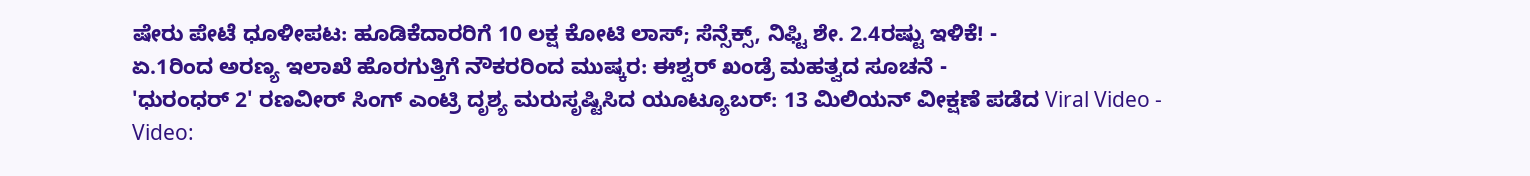ಷೇರು ಪೇಟೆ ಧೂಳೀಪಟ: ಹೂಡಿಕೆದಾರರಿಗೆ 10 ಲಕ್ಷ ಕೋಟಿ ಲಾಸ್; ಸೆನ್ಸೆಕ್ಸ್, ನಿಫ್ಟಿ ಶೇ. 2.4ರಷ್ಟು ಇಳಿಕೆ! -
ಏ.1ರಿಂದ ಅರಣ್ಯ ಇಲಾಖೆ ಹೊರಗುತ್ತಿಗೆ ನೌಕರರಿಂದ ಮುಷ್ಕರ: ಈಶ್ವರ್ ಖಂಡ್ರೆ ಮಹತ್ವದ ಸೂಚನೆ -
'ಧುರಂಧರ್ 2' ರಣವೀರ್ ಸಿಂಗ್ ಎಂಟ್ರಿ ದೃಶ್ಯ ಮರುಸೃಷ್ಟಿಸಿದ ಯೂಟ್ಯೂಬರ್: 13 ಮಿಲಿಯನ್ ವೀಕ್ಷಣೆ ಪಡೆದ Viral Video -
Video: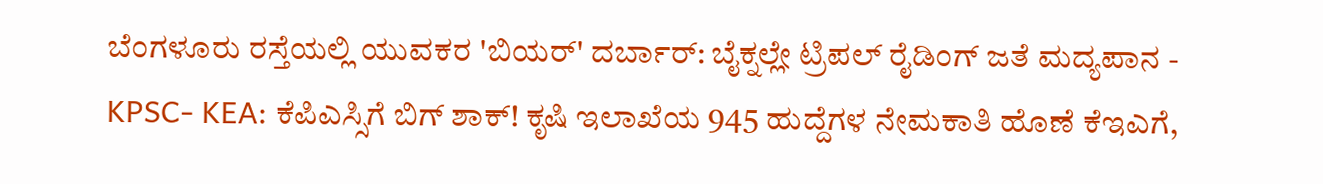ಬೆಂಗಳೂರು ರಸ್ತೆಯಲ್ಲಿ ಯುವಕರ 'ಬಿಯರ್' ದರ್ಬಾರ್: ಬೈಕ್ನಲ್ಲೇ ಟ್ರಿಪಲ್ ರೈಡಿಂಗ್ ಜತೆ ಮದ್ಯಪಾನ -
KPSC- KEA: ಕೆಪಿಎಸ್ಸಿಗೆ ಬಿಗ್ ಶಾಕ್! ಕೃಷಿ ಇಲಾಖೆಯ 945 ಹುದ್ದೆಗಳ ನೇಮಕಾತಿ ಹೊಣೆ ಕೆಇಎಗೆ,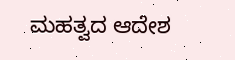ಮಹತ್ವದ ಆದೇಶ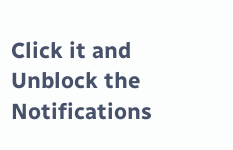Click it and Unblock the Notifications